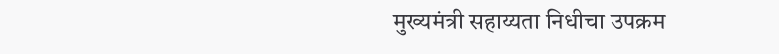मुख्यमंत्री सहाय्यता निधीचा उपक्रम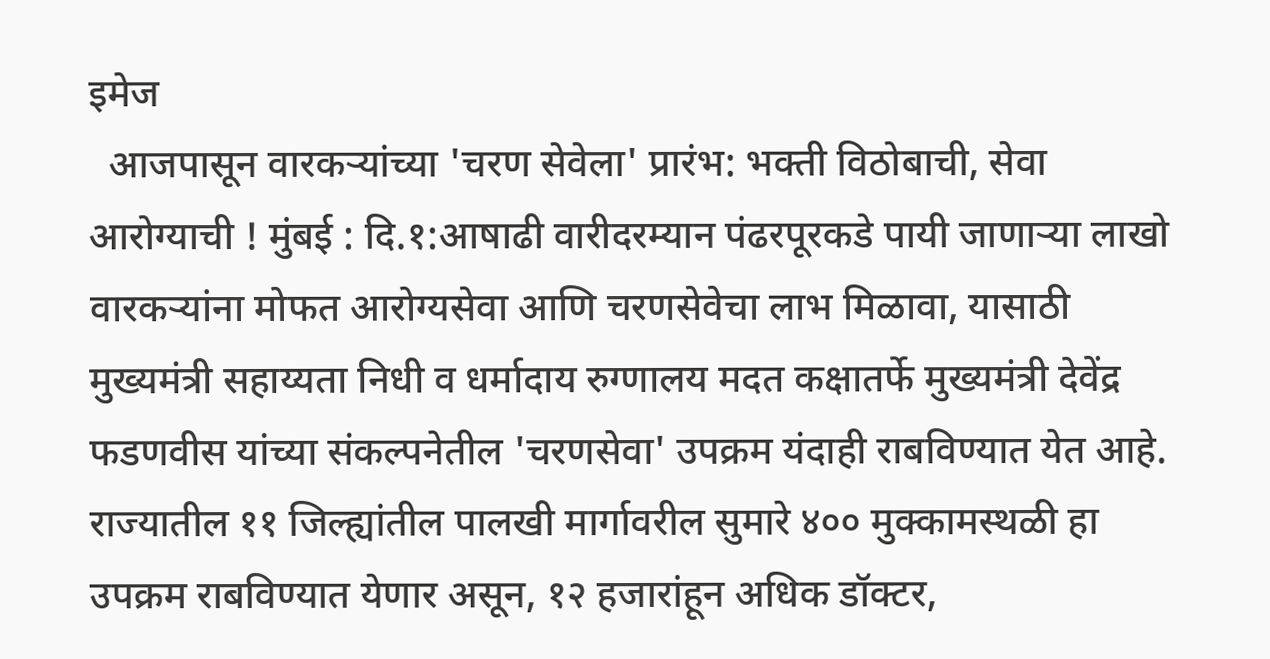इमेज
  आजपासून वारकऱ्यांच्या 'चरण सेवेला' प्रारंभ: भक्ती विठोबाची, सेवा आरोग्याची ! मुंबई : दि.१:आषाढी वारीदरम्यान पंढरपूरकडे पायी जाणाऱ्या लाखो वारकऱ्यांना मोफत आरोग्यसेवा आणि चरणसेवेचा लाभ मिळावा, यासाठी मुख्यमंत्री सहाय्यता निधी व धर्मादाय रुग्णालय मदत कक्षातर्फे मुख्यमंत्री देवेंद्र फडणवीस यांच्या संकल्पनेतील 'चरणसेवा' उपक्रम यंदाही राबविण्यात येत आहे.  राज्यातील ११ जिल्ह्यांतील पालखी मार्गावरील सुमारे ४०० मुक्कामस्थळी हा उपक्रम राबविण्यात येणार असून, १२ हजारांहून अधिक डॉक्टर,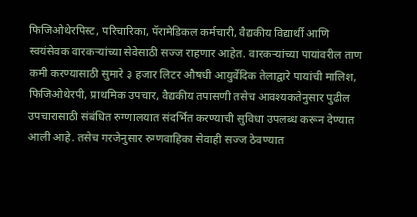फिजिओथेरपिस्ट, परिचारिका, पॅरामेडिकल कर्मचारी, वैद्यकीय विद्यार्थी आणि स्वयंसेवक वारकऱ्यांच्या सेवेसाठी सज्ज राहणार आहेत. वारकऱ्यांच्या पायांवरील ताण कमी करण्यासाठी सुमारे ३ हजार लिटर औषधी आयुर्वेदिक तेलाद्वारे पायांची मालिश, फिजिओथेरपी, प्राथमिक उपचार, वैद्यकीय तपासणी तसेच आवश्यकतेनुसार पुढील उपचारासाठी संबंधित रुग्णालयात संदर्भित करण्याची सुविधा उपलब्ध करून देण्यात आली आहे. तसेच गरजेनुसार रुग्णवाहिका सेवाही सज्ज ठेवण्यात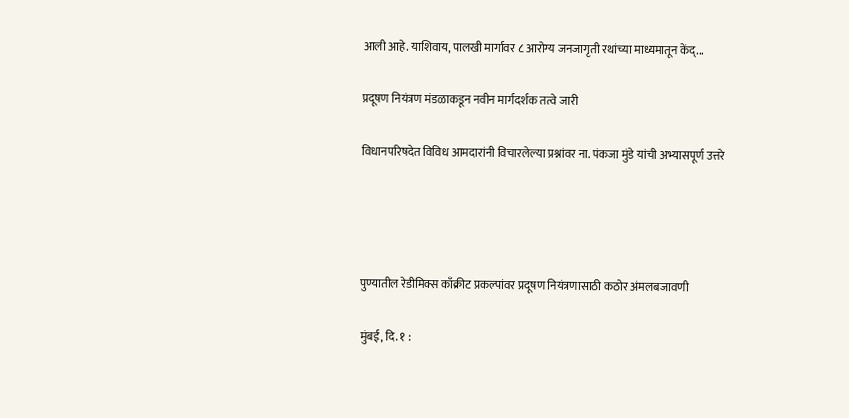आली आहे. याशिवाय, पालखी मार्गावर ८ आरोग्य जनजागृती रथांच्या माध्यमातून केंद्...

प्रदूषण नियंत्रण मंडळाकडून नवीन मार्गदर्शक तत्वे जारी

विधानपरिषदेत विविध आमदारांनी विचारलेल्या प्रश्नांवर ना. पंकजा मुंडे यांची अभ्यासपूर्ण उत्तरे




पुण्यातील रेडीमिक्स काँक्रीट प्रकल्पांवर प्रदूषण नियंत्रणासाठी कठोर अंमलबजावणी

मुंबई, दि. १ :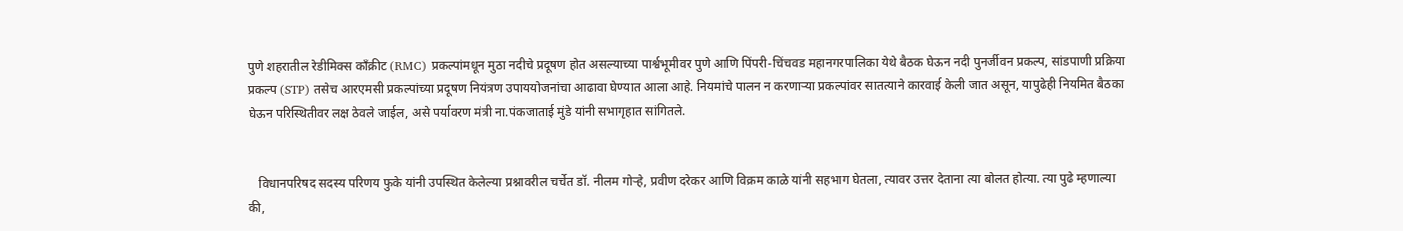पुणे शहरातील रेडीमिक्स काँक्रीट (RMC) प्रकल्पांमधून मुठा नदीचे प्रदूषण होत असल्याच्या पार्श्वभूमीवर पुणे आणि पिंपरी-चिंचवड महानगरपालिका येथे बैठक घेऊन नदी पुनर्जीवन प्रकल्प, सांडपाणी प्रक्रिया प्रकल्प (STP) तसेच आरएमसी प्रकल्पांच्या प्रदूषण नियंत्रण उपाययोजनांचा आढावा घेण्यात आला आहे. नियमांचे पालन न करणाऱ्या प्रकल्पांवर सातत्याने कारवाई केली जात असून, यापुढेही नियमित बैठका घेऊन परिस्थितीवर लक्ष ठेवले जाईल, असे पर्यावरण मंत्री ना.पंकजाताई मुंडे यांनी सभागृहात सांगितले.


   विधानपरिषद सदस्य परिणय फुके यांनी उपस्थित केलेल्या प्रश्नावरील चर्चेत डॉ. नीलम गोऱ्हे, प्रवीण दरेकर आणि विक्रम काळे यांनी सहभाग घेतला, त्यावर उत्तर देताना त्या बोलत होत्या. त्या पुढे म्हणाल्या की,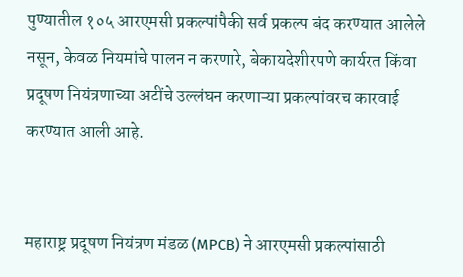पुण्यातील १०५ आरएमसी प्रकल्पांपैकी सर्व प्रकल्प बंद करण्यात आलेले नसून, केवळ नियमांचे पालन न करणारे, बेकायदेशीरपणे कार्यरत किंवा प्रदूषण नियंत्रणाच्या अटींचे उल्लंघन करणाऱ्या प्रकल्पांवरच कारवाई करण्यात आली आहे.


महाराष्ट्र प्रदूषण नियंत्रण मंडळ (MPCB) ने आरएमसी प्रकल्पांसाठी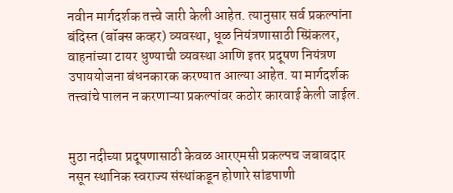नवीन मार्गदर्शक तत्त्वे जारी केली आहेत. त्यानुसार सर्व प्रकल्पांना बंदिस्त (बॉक्स कव्हर) व्यवस्था, धूळ नियंत्रणासाठी स्प्रिंकलर, वाहनांच्या टायर धुण्याची व्यवस्था आणि इतर प्रदूषण नियंत्रण उपाययोजना बंधनकारक करण्यात आल्या आहेत. या मार्गदर्शक तत्त्वांचे पालन न करणाऱ्या प्रकल्पांवर कठोर कारवाई केली जाईल.


मुठा नदीच्या प्रदूषणासाठी केवळ आरएमसी प्रकल्पच जबाबदार नसून स्थानिक स्वराज्य संस्थांकडून होणारे सांडपाणी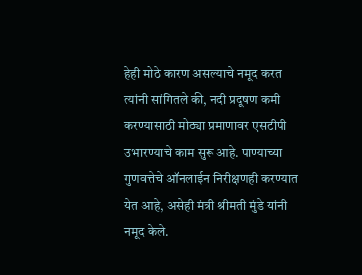हेही मोठे कारण असल्याचे नमूद करत त्यांनी सांगितले की, नदी प्रदूषण कमी करण्यासाठी मोठ्या प्रमाणावर एसटीपी उभारण्याचे काम सुरू आहे. पाण्याच्या गुणवत्तेचे ऑनलाईन निरीक्षणही करण्यात येत आहे, असेही मंत्री श्रीमती मुंडे यांनी नमूद केले.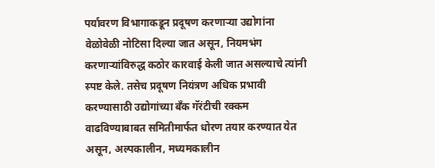पर्यावरण विभागाकडून प्रदूषण करणाऱ्या उद्योगांना वेळोवेळी नोटिसा दिल्या जात असून, नियमभंग करणाऱ्यांविरुद्ध कठोर कारवाई केली जात असल्याचे त्यांनी स्पष्ट केले. तसेच प्रदूषण नियंत्रण अधिक प्रभावी करण्यासाठी उद्योगांच्या बँक गॅरंटीची रक्कम वाढविण्याबाबत समितीमार्फत धोरण तयार करण्यात येत असून, अल्पकालीन, मध्यमकालीन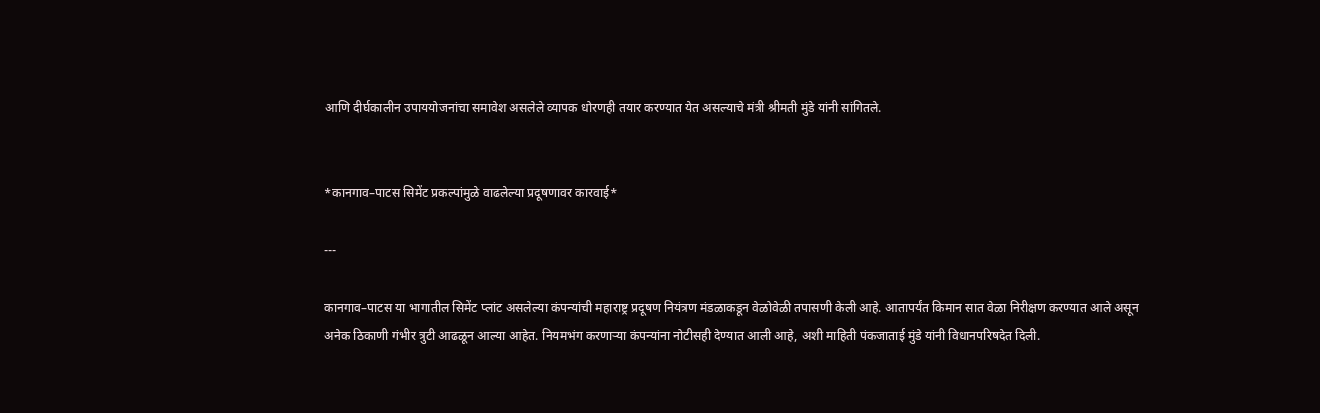आणि दीर्घकालीन उपाययोजनांचा समावेश असलेले व्यापक धोरणही तयार करण्यात येत असल्याचे मंत्री श्रीमती मुंडे यांनी सांगितले.


*कानगाव–पाटस सिमेंट प्रकल्पांमुळे वाढलेल्या प्रदूषणावर कारवाई*

---

कानगाव–पाटस या भागातील सिमेंट प्लांट असलेल्या कंपन्यांची महाराष्ट्र प्रदूषण नियंत्रण मंडळाकडून वेळोवेळी तपासणी केली आहे. आतापर्यंत किमान सात वेळा निरीक्षण करण्यात आले असून अनेक ठिकाणी गंभीर त्रुटी आढळून आल्या आहेत. नियमभंग करणाऱ्या कंपन्यांना नोटीसही देण्यात आली आहे, अशी माहिती पंकजाताई मुंडे यांनी विधानपरिषदेत दिली.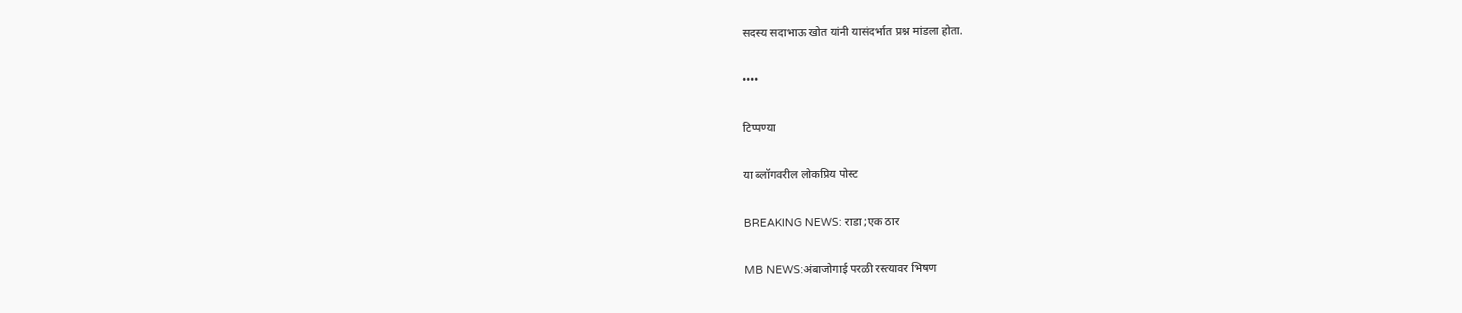सदस्य सदाभाऊ खोत यांनी यासंदर्भात प्रश्न मांडला होता.

••••

टिप्पण्या

या ब्लॉगवरील लोकप्रिय पोस्ट

BREAKING NEWS: राडा ;एक ठार

MB NEWS:अंबाजोगाई परळी रस्त्यावर भिषण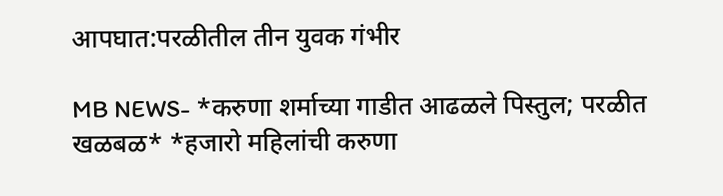आपघात:परळीतील तीन युवक गंभीर

MB NEWS- *करुणा शर्माच्या गाडीत आढळले पिस्तुल; परळीत खळबळ* *हजारो महिलांची करुणा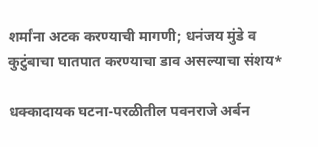शर्मांना अटक करण्याची मागणी; धनंजय मुंडे व कुटुंबाचा घातपात करण्याचा डाव असल्याचा संशय*

धक्कादायक घटना-परळीतील पवनराजे अर्बन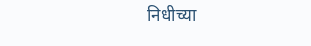निधीच्या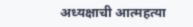अध्यक्षाची आत्महत्या